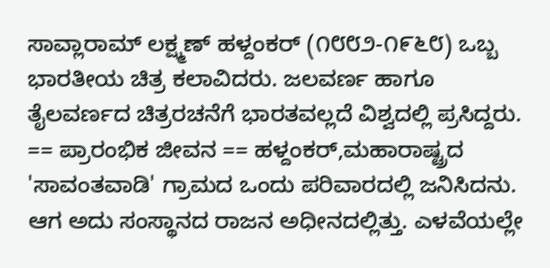ಸಾವ್ಲಾರಾಮ್ ಲಕ್ಷ್ಮಣ್ ಹಳ್ದಂಕರ್ (೧೮೮೨-೧೯೬೮) ಒಬ್ಬ ಭಾರತೀಯ ಚಿತ್ರ ಕಲಾವಿದರು. ಜಲವರ್ಣ ಹಾಗೂ ತೈಲವರ್ಣದ ಚಿತ್ರರಚನೆಗೆ ಭಾರತವಲ್ಲದೆ ವಿಶ್ವದಲ್ಲಿ ಪ್ರಸಿದ್ದರು. == ಪ್ರಾರಂಭಿಕ ಜೀವನ == ಹಳ್ದಂಕರ್,ಮಹಾರಾಷ್ಟ್ರದ 'ಸಾವಂತವಾಡಿ' ಗ್ರಾಮದ ಒಂದು ಪರಿವಾರದಲ್ಲಿ ಜನಿಸಿದನು. ಆಗ ಅದು ಸಂಸ್ಥಾನದ ರಾಜನ ಅಧೀನದಲ್ಲಿತ್ತು. ಎಳವೆಯಲ್ಲೇ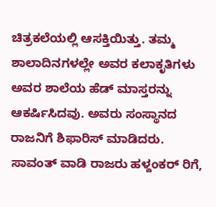ಚಿತ್ರಕಲೆಯಲ್ಲಿ ಆಸಕ್ತಿಯಿತ್ತು. ತಮ್ಮ ಶಾಲಾದಿನಗಳಲ್ಲೇ ಅವರ ಕಲಾಕೃತಿಗಳು ಅವರ ಶಾಲೆಯ ಹೆಡ್ ಮಾಸ್ತರನ್ನು ಆಕರ್ಷಿಸಿದವು. ಅವರು ಸಂಸ್ಥಾನದ ರಾಜನಿಗೆ ಶಿಫಾರಿಸ್ ಮಾಡಿದರು. ಸಾವಂತ್ ವಾಡಿ ರಾಜರು ಹಳ್ದಂಕರ್ ರಿಗೆ,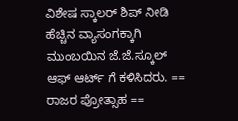ವಿಶೇಷ ಸ್ಕಾಲರ್ ಶಿಪ್ ನೀಡಿ ಹೆಚ್ಚಿನ ವ್ಯಾಸಂಗಕ್ಕಾಗಿ ಮುಂಬಯಿನ ಜೆ.ಜೆ.ಸ್ಕೂಲ್ ಆಫ್ ಆರ್ಟ್ ಗೆ ಕಳಿಸಿದರು. == ರಾಜರ ಪ್ರೋತ್ಸಾಹ ==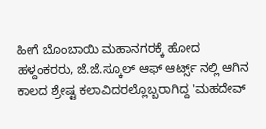ಹೀಗೆ ಬೊಂಬಾಯಿ ಮಹಾನಗರಕ್ಕೆ ಹೋದ ಹಳ್ದಂಕರರು, ಜೆ.ಜೆ.ಸ್ಕೂಲ್ ಆಫ್ ಆರ್ಟ್ಸ್ ನಲ್ಲಿ ಆಗಿನ ಕಾಲದ ಶ್ರೇಷ್ಟ ಕಲಾವಿದರಲ್ಲೊಬ್ಬರಾಗಿದ್ದ 'ಮಹದೇವ್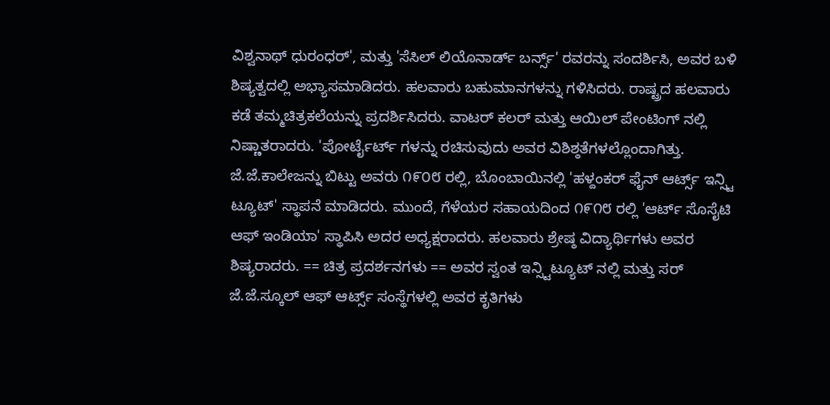ವಿಶ್ವನಾಥ್ ಧುರಂಧರ್', ಮತ್ತು 'ಸೆಸಿಲ್ ಲಿಯೊನಾರ್ಡ್ ಬರ್ನ್ಸ್' ರವರನ್ನು ಸಂದರ್ಶಿಸಿ, ಅವರ ಬಳಿ ಶಿಷ್ಯತ್ವದಲ್ಲಿ ಅಭ್ಯಾಸಮಾಡಿದರು. ಹಲವಾರು ಬಹುಮಾನಗಳನ್ನು ಗಳಿಸಿದರು. ರಾಷ್ಟ್ರದ ಹಲವಾರು ಕಡೆ ತಮ್ಮಚಿತ್ರಕಲೆಯನ್ನು ಪ್ರದರ್ಶಿಸಿದರು. ವಾಟರ್ ಕಲರ್ ಮತ್ತು ಆಯಿಲ್ ಪೇಂಟಿಂಗ್ ನಲ್ಲಿ ನಿಷ್ಣಾತರಾದರು. 'ಪೋರ್ಟೈರ್ಟ್ ಗಳನ್ನು ರಚಿಸುವುದು ಅವರ ವಿಶಿಶ್ಠತೆಗಳಲ್ಲೊಂದಾಗಿತ್ತು. ಜೆ.ಜೆ.ಕಾಲೇಜನ್ನು ಬಿಟ್ಟು ಅವರು ೧೯೦೮ ರಲ್ಲಿ, ಬೊಂಬಾಯಿನಲ್ಲಿ 'ಹಳ್ದಂಕರ್ ಫೈನ್ ಆರ್ಟ್ಸ್ ಇನ್ಸ್ಟಿ ಟ್ಯೂಟ್' ಸ್ಥಾಪನೆ ಮಾಡಿದರು. ಮುಂದೆ, ಗೆಳೆಯರ ಸಹಾಯದಿಂದ ೧೯೧೮ ರಲ್ಲಿ 'ಆರ್ಟ್ ಸೊಸೈಟಿ ಆಫ್ ಇಂಡಿಯಾ' ಸ್ಥಾಪಿಸಿ ಅದರ ಅಧ್ಯಕ್ಷರಾದರು. ಹಲವಾರು ಶ್ರೇಷ್ಠ ವಿದ್ಯಾರ್ಥಿಗಳು ಅವರ ಶಿಷ್ಯರಾದರು. == ಚಿತ್ರ ಪ್ರದರ್ಶನಗಳು == ಅವರ ಸ್ವಂತ ಇನ್ಸ್ಟಿಟ್ಯೂಟ್ ನಲ್ಲಿ ಮತ್ತು ಸರ್ ಜೆ.ಜೆ.ಸ್ಕೂಲ್ ಆಫ್ ಆರ್ಟ್ಸ್ ಸಂಸ್ಥೆಗಳಲ್ಲಿ ಅವರ ಕೃತಿಗಳು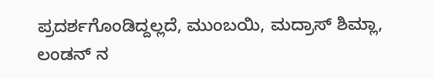ಪ್ರದರ್ಶಗೊಂಡಿದ್ದಲ್ಲದೆ, ಮುಂಬಯಿ, ಮದ್ರಾಸ್ ಶಿಮ್ಲಾ, ಲಂಡನ್ ನ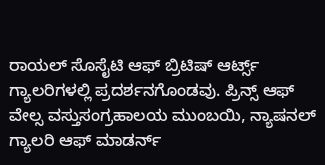ರಾಯಲ್ ಸೊಸೈಟಿ ಆಫ್ ಬ್ರಿಟಿಷ್ ಆರ್ಟ್ಸ್ ಗ್ಯಾಲರಿಗಳಲ್ಲಿ ಪ್ರದರ್ಶನಗೊಂಡವು. ಪ್ರಿನ್ಸ್ ಆಫ್ ವೇಲ್ಸ ವಸ್ತುಸಂಗ್ರಹಾಲಯ ಮುಂಬಯಿ, ನ್ಯಾಷನಲ್ ಗ್ಯಾಲರಿ ಆಫ್ ಮಾಡರ್ನ್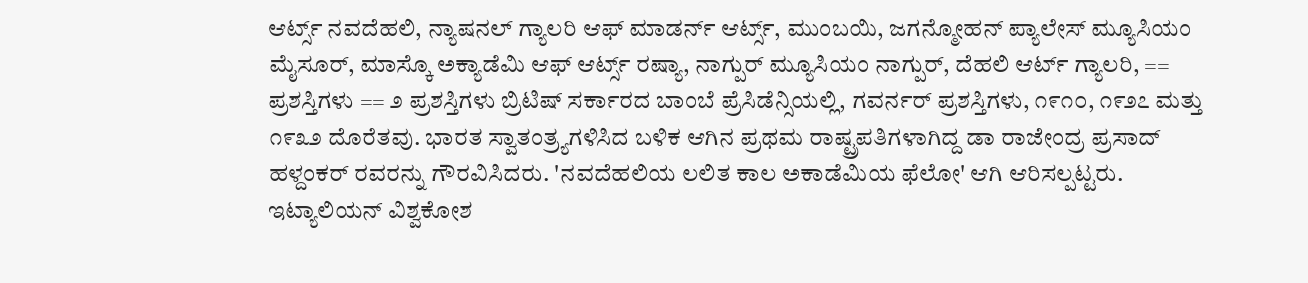ಆರ್ಟ್ಸ್ ನವದೆಹಲಿ, ನ್ಯಾಷನಲ್ ಗ್ಯಾಲರಿ ಆಫ್ ಮಾಡರ್ನ್ ಆರ್ಟ್ಸ್, ಮುಂಬಯಿ, ಜಗನ್ಮೋಹನ್ ಪ್ಯಾಲೇಸ್ ಮ್ಯೂಸಿಯಂ ಮೈಸೂರ್, ಮಾಸ್ಕೊ ಅಕ್ಯಾಡೆಮಿ ಆಫ್ ಆರ್ಟ್ಸ್ ರಷ್ಯಾ, ನಾಗ್ಪುರ್ ಮ್ಯೂಸಿಯಂ ನಾಗ್ಪುರ್, ದೆಹಲಿ ಆರ್ಟ್ ಗ್ಯಾಲರಿ, == ಪ್ರಶಸ್ತಿಗಳು == ೨ ಪ್ರಶಸ್ತಿಗಳು ಬ್ರಿಟಿಷ್ ಸರ್ಕಾರದ ಬಾಂಬೆ ಪ್ರೆಸಿಡೆನ್ಸಿಯಲ್ಲಿ, ಗವರ್ನರ್ ಪ್ರಶಸ್ತಿಗಳು, ೧೯೧೦, ೧೯೨೭ ಮತ್ತು ೧೯೩೨ ದೊರೆತವು. ಭಾರತ ಸ್ವಾತಂತ್ರ್ಯಗಳಿಸಿದ ಬಳಿಕ ಆಗಿನ ಪ್ರಥಮ ರಾಷ್ಟ್ರಪತಿಗಳಾಗಿದ್ದ ಡಾ ರಾಜೇಂದ್ರ ಪ್ರಸಾದ್ ಹಳ್ದಂಕರ್ ರವರನ್ನು ಗೌರವಿಸಿದರು. 'ನವದೆಹಲಿಯ ಲಲಿತ ಕಾಲ ಅಕಾಡೆಮಿಯ ಫೆಲೋ' ಆಗಿ ಆರಿಸಲ್ಪಟ್ಟರು. ಇಟ್ಯಾಲಿಯನ್ ವಿಶ್ವಕೋಶ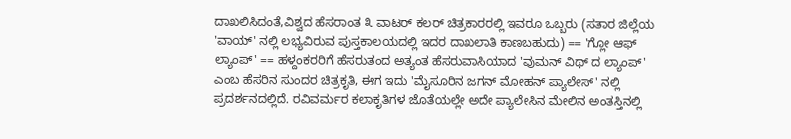ದಾಖಲಿಸಿದಂತೆ,ವಿಶ್ವದ ಹೆಸರಾಂತ ೩ ವಾಟರ್ ಕಲರ್ ಚಿತ್ರಕಾರರಲ್ಲಿ ಇವರೂ ಒಬ್ಬರು (ಸತಾರ ಜಿಲ್ಲೆಯ 'ವಾಯ್' ನಲ್ಲಿ ಲಭ್ಯವಿರುವ ಪುಸ್ತಕಾಲಯದಲ್ಲಿ ಇದರ ದಾಖಲಾತಿ ಕಾಣಬಹುದು) == 'ಗ್ಲೋ ಆಫ್ ಲ್ಯಾಂಪ್' == ಹಳ್ದಂಕರರಿಗೆ ಹೆಸರುತಂದ ಅತ್ಯಂತ ಹೆಸರುವಾಸಿಯಾದ 'ವುಮನ್ ವಿಥ್ ದ ಲ್ಯಾಂಪ್' ಎಂಬ ಹೆಸರಿನ ಸುಂದರ ಚಿತ್ರಕೃತಿ, ಈಗ ಇದು 'ಮೈಸೂರಿನ ಜಗನ್ ಮೋಹನ್ ಪ್ಯಾಲೇಸ್' ನಲ್ಲಿ ಪ್ರದರ್ಶನದಲ್ಲಿದೆ. ರವಿವರ್ಮರ ಕಲಾಕೃತಿಗಳ ಜೊತೆಯಲ್ಲೇ ಅದೇ ಪ್ಯಾಲೇಸಿನ ಮೇಲಿನ ಅಂತಸ್ತಿನಲ್ಲಿ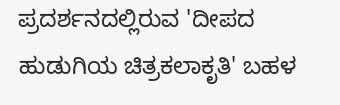ಪ್ರದರ್ಶನದಲ್ಲಿರುವ 'ದೀಪದ ಹುಡುಗಿಯ ಚಿತ್ರಕಲಾಕೃತಿ' ಬಹಳ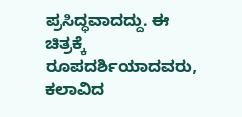ಪ್ರಸಿದ್ಧವಾದದ್ದು. ಈ ಚಿತ್ರಕ್ಕೆ ರೂಪದರ್ಶಿಯಾದವರು, ಕಲಾವಿದ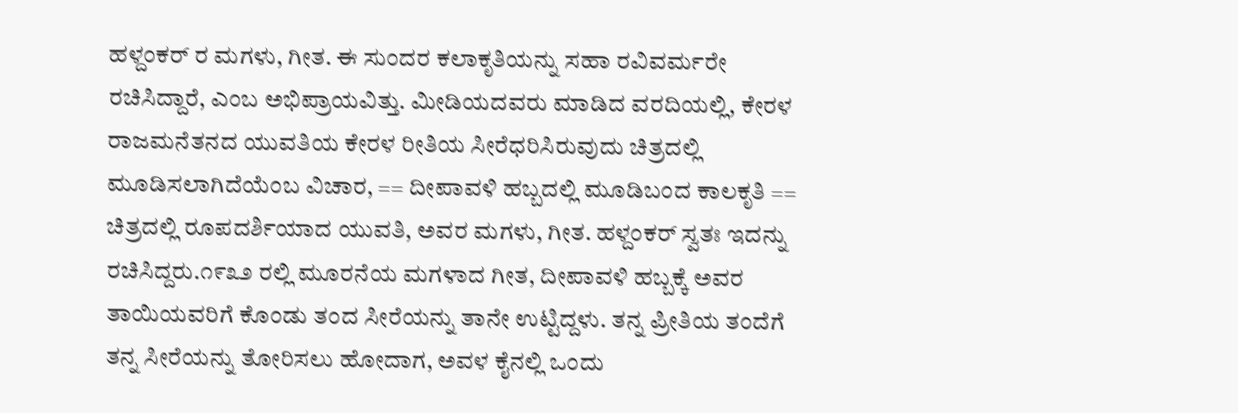ಹಳ್ದಂಕರ್ ರ ಮಗಳು, ಗೀತ. ಈ ಸುಂದರ ಕಲಾಕೃತಿಯನ್ನು ಸಹಾ ರವಿವರ್ಮರೇ ರಚಿಸಿದ್ದಾರೆ, ಎಂಬ ಅಭಿಪ್ರಾಯವಿತ್ತು. ಮೀಡಿಯದವರು ಮಾಡಿದ ವರದಿಯಲ್ಲಿ, ಕೇರಳ ರಾಜಮನೆತನದ ಯುವತಿಯ ಕೇರಳ ರೀತಿಯ ಸೀರೆಧರಿಸಿರುವುದು ಚಿತ್ರದಲ್ಲಿ ಮೂಡಿಸಲಾಗಿದೆಯೆಂಬ ವಿಚಾರ, == ದೀಪಾವಳಿ ಹಬ್ಬದಲ್ಲಿ ಮೂಡಿಬಂದ ಕಾಲಕೃತಿ == ಚಿತ್ರದಲ್ಲಿ ರೂಪದರ್ಶಿಯಾದ ಯುವತಿ, ಅವರ ಮಗಳು, ಗೀತ. ಹಳ್ದಂಕರ್ ಸ್ವತಃ ಇದನ್ನು ರಚಿಸಿದ್ದರು.೧೯೩೨ ರಲ್ಲಿ ಮೂರನೆಯ ಮಗಳಾದ ಗೀತ, ದೀಪಾವಳಿ ಹಬ್ಬಕ್ಕೆ ಅವರ ತಾಯಿಯವರಿಗೆ ಕೊಂಡು ತಂದ ಸೀರೆಯನ್ನು ತಾನೇ ಉಟ್ಟಿದ್ದಳು. ತನ್ನ ಪ್ರೀತಿಯ ತಂದೆಗೆ ತನ್ನ ಸೀರೆಯನ್ನು ತೋರಿಸಲು ಹೋದಾಗ, ಅವಳ ಕೈನಲ್ಲಿ ಒಂದು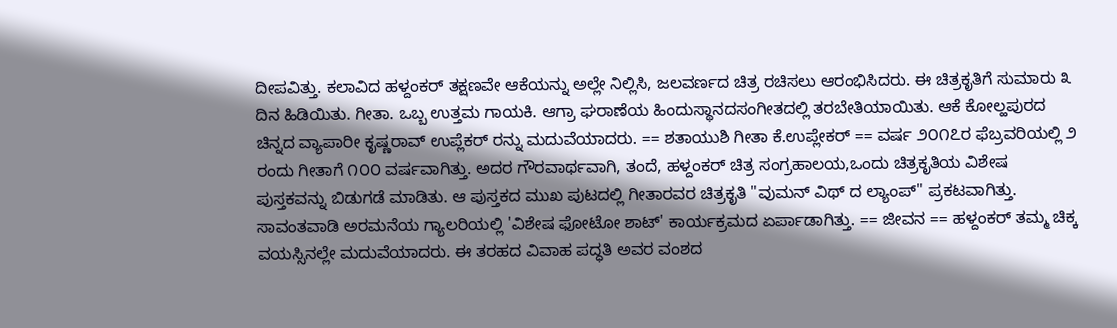ದೀಪವಿತ್ತು. ಕಲಾವಿದ ಹಳ್ದಂಕರ್ ತಕ್ಷಣವೇ ಆಕೆಯನ್ನು ಅಲ್ಲೇ ನಿಲ್ಲಿಸಿ, ಜಲವರ್ಣದ ಚಿತ್ರ ರಚಿಸಲು ಆರಂಭಿಸಿದರು. ಈ ಚಿತ್ರಕೃತಿಗೆ ಸುಮಾರು ೩ ದಿನ ಹಿಡಿಯಿತು. ಗೀತಾ. ಒಬ್ಬ ಉತ್ತಮ ಗಾಯಕಿ. ಆಗ್ರಾ ಘರಾಣೆಯ ಹಿಂದುಸ್ಥಾನದಸಂಗೀತದಲ್ಲಿ ತರಬೇತಿಯಾಯಿತು. ಆಕೆ ಕೋಲ್ಹಪುರದ ಚಿನ್ನದ ವ್ಯಾಪಾರೀ ಕೃಷ್ಣರಾವ್ ಉಪ್ಲೆಕರ್ ರನ್ನು ಮದುವೆಯಾದರು. == ಶತಾಯುಶಿ ಗೀತಾ ಕೆ.ಉಪ್ಲೇಕರ್ == ವರ್ಷ ೨೦೧೭ರ ಫೆಬ್ರವರಿಯಲ್ಲಿ ೨ ರಂದು ಗೀತಾಗೆ ೧೦೦ ವರ್ಷವಾಗಿತ್ತು. ಅದರ ಗೌರವಾರ್ಥವಾಗಿ, ತಂದೆ, ಹಳ್ದಂಕರ್ ಚಿತ್ರ ಸಂಗ್ರಹಾಲಯ,ಒಂದು ಚಿತ್ರಕೃತಿಯ ವಿಶೇಷ ಪುಸ್ತಕವನ್ನು ಬಿಡುಗಡೆ ಮಾಡಿತು. ಆ ಪುಸ್ತಕದ ಮುಖ ಪುಟದಲ್ಲಿ ಗೀತಾರವರ ಚಿತ್ರಕೃತಿ "ವುಮನ್ ವಿಥ್ ದ ಲ್ಯಾಂಪ್" ಪ್ರಕಟವಾಗಿತ್ತು. ಸಾವಂತವಾಡಿ ಅರಮನೆಯ ಗ್ಯಾಲರಿಯಲ್ಲಿ 'ವಿಶೇಷ ಫೋಟೋ ಶಾಟ್' ಕಾರ್ಯಕ್ರಮದ ಏರ್ಪಾಡಾಗಿತ್ತು. == ಜೀವನ == ಹಳ್ದಂಕರ್ ತಮ್ಮ ಚಿಕ್ಕ ವಯಸ್ಸಿನಲ್ಲೇ ಮದುವೆಯಾದರು. ಈ ತರಹದ ವಿವಾಹ ಪದ್ಧತಿ ಅವರ ವಂಶದ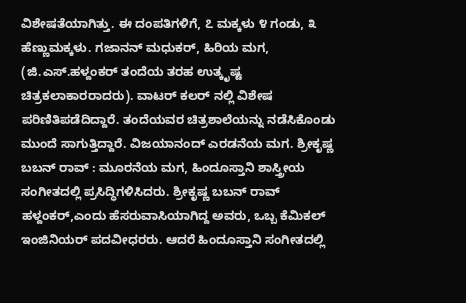ವಿಶೇಷತೆಯಾಗಿತ್ತು. ಈ ದಂಪತಿಗಳಿಗೆ, ೭ ಮಕ್ಕಳು ೪ ಗಂಡು, ೩ ಹೆಣ್ಣುಮಕ್ಕಳು. ಗಜಾನನ್ ಮಧುಕರ್, ಹಿರಿಯ ಮಗ, (ಜಿ.ಎಸ್.ಹಳ್ದಂಕರ್ ತಂದೆಯ ತರಹ ಉತ್ಕೃಷ್ಟ ಚಿತ್ರಕಲಾಕಾರರಾದರು). ವಾಟರ್ ಕಲರ್ ನಲ್ಲಿ ವಿಶೇಷ ಪರಿಣಿತಿಪಡೆದಿದ್ದಾರೆ. ತಂದೆಯವರ ಚಿತ್ರಶಾಲೆಯನ್ನು ನಡೆಸಿಕೊಂಡು ಮುಂದೆ ಸಾಗುತ್ತಿದ್ದಾರೆ. ವಿಜಯಾನಂದ್ ಎರಡನೆಯ ಮಗ. ಶ್ರೀಕೃಷ್ಣ ಬಬನ್ ರಾವ್ : ಮೂರನೆಯ ಮಗ, ಹಿಂದೂಸ್ತಾನಿ ಶಾಸ್ತ್ರೀಯ ಸಂಗೀತದಲ್ಲಿ ಪ್ರಸಿದ್ಧಿಗಳಿಸಿದರು. ಶ್ರೀಕೃಷ್ಣ ಬಬನ್ ರಾವ್ ಹಳ್ದಂಕರ್,ಎಂದು ಹೆಸರುವಾಸಿಯಾಗಿದ್ದ ಅವರು, ಒಬ್ಬ ಕೆಮಿಕಲ್ ಇಂಜಿನಿಯರ್ ಪದವೀಧರರು. ಆದರೆ ಹಿಂದೂಸ್ತಾನಿ ಸಂಗೀತದಲ್ಲಿ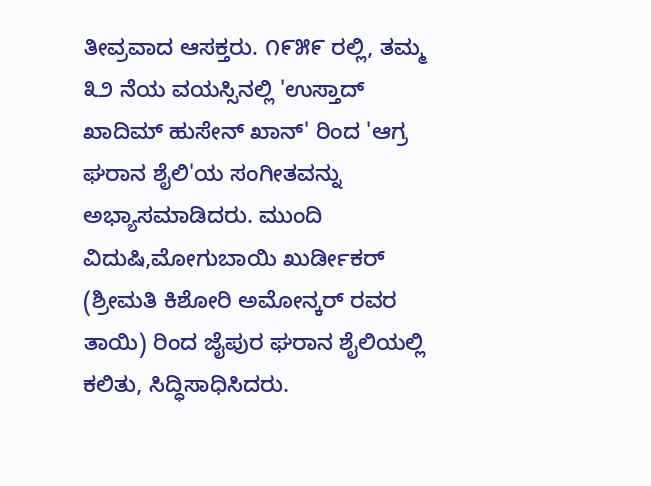ತೀವ್ರವಾದ ಆಸಕ್ತರು. ೧೯೫೯ ರಲ್ಲಿ, ತಮ್ಮ ೩೨ ನೆಯ ವಯಸ್ಸಿನಲ್ಲಿ 'ಉಸ್ತಾದ್ ಖಾದಿಮ್ ಹುಸೇನ್ ಖಾನ್' ರಿಂದ 'ಆಗ್ರ ಘರಾನ ಶೈಲಿ'ಯ ಸಂಗೀತವನ್ನು ಅಭ್ಯಾಸಮಾಡಿದರು. ಮುಂದಿ ವಿದುಷಿ,ಮೋಗುಬಾಯಿ ಖುರ್ಡೀಕರ್ (ಶ್ರೀಮತಿ ಕಿಶೋರಿ ಅಮೋನ್ಕರ್ ರವರ ತಾಯಿ) ರಿಂದ ಜೈಪುರ ಘರಾನ ಶೈಲಿಯಲ್ಲಿ ಕಲಿತು, ಸಿದ್ಧಿಸಾಧಿಸಿದರು.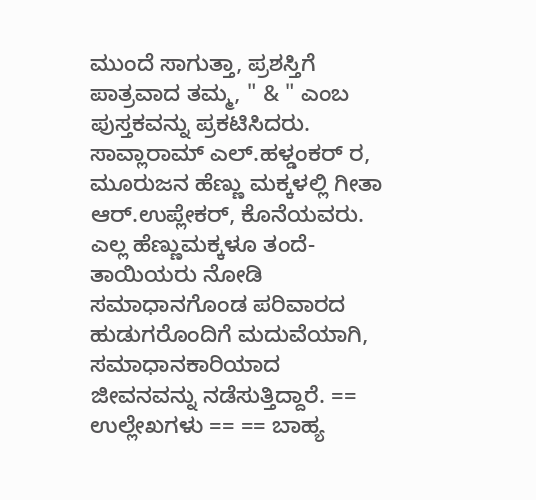ಮುಂದೆ ಸಾಗುತ್ತಾ, ಪ್ರಶಸ್ತಿಗೆ ಪಾತ್ರವಾದ ತಮ್ಮ, " & " ಎಂಬ ಪುಸ್ತಕವನ್ನು ಪ್ರಕಟಿಸಿದರು. ಸಾವ್ಲಾರಾಮ್ ಎಲ್.ಹಳ್ಡಂಕರ್ ರ, ಮೂರುಜನ ಹೆಣ್ಣು ಮಕ್ಕಳಲ್ಲಿ ಗೀತಾ ಆರ್.ಉಪ್ಲೇಕರ್, ಕೊನೆಯವರು. ಎಲ್ಲ ಹೆಣ್ಣುಮಕ್ಕಳೂ ತಂದೆ-ತಾಯಿಯರು ನೋಡಿ ಸಮಾಧಾನಗೊಂಡ ಪರಿವಾರದ ಹುಡುಗರೊಂದಿಗೆ ಮದುವೆಯಾಗಿ, ಸಮಾಧಾನಕಾರಿಯಾದ ಜೀವನವನ್ನು ನಡೆಸುತ್ತಿದ್ದಾರೆ. == ಉಲ್ಲೇಖಗಳು == == ಬಾಹ್ಯ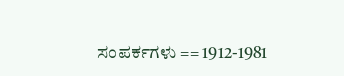ಸಂಪರ್ಕಗಳು == 1912-1981